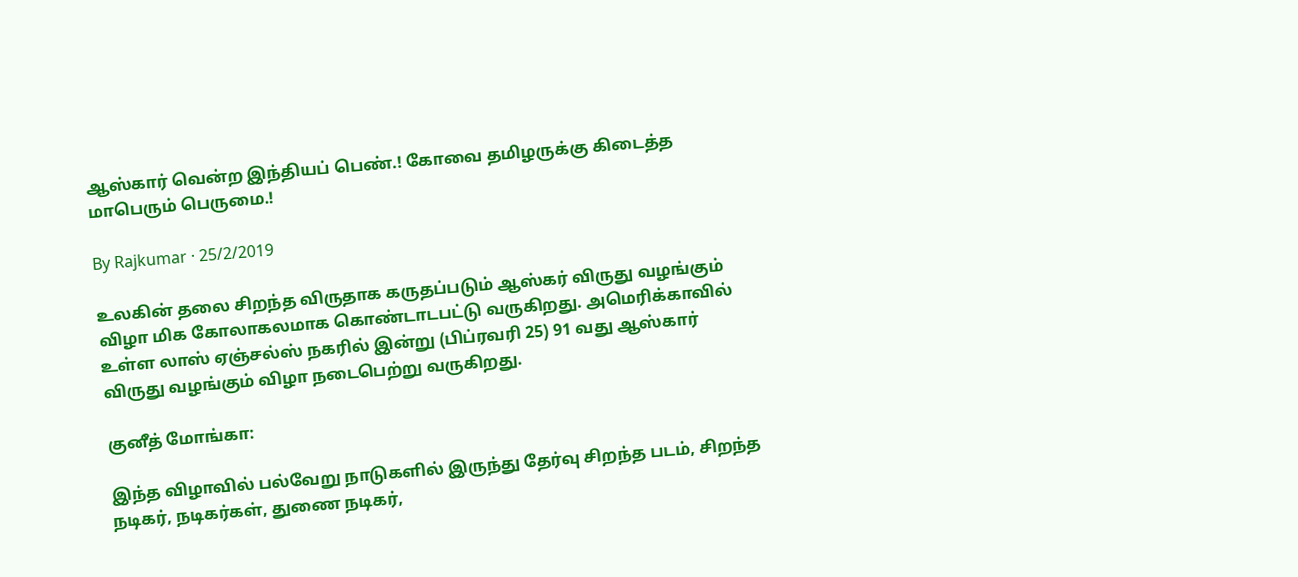ஆஸ்கார் வென்ற இந்தியப் பெண்.! கோவை தமிழருக்கு கிடைத்த மாபெரும் பெருமை.!

By Rajkumar · 25/2/2019

உலகின் தலை சிறந்த விருதாக கருதப்படும் ஆஸ்கர் விருது வழங்கும் விழா மிக கோலாகலமாக கொண்டாடபட்டு வருகிறது. அமெரிக்காவில் உள்ள லாஸ் ஏஞ்சல்ஸ் நகரில் இன்று (பிப்ரவரி 25) 91 வது ஆஸ்கார் விருது வழங்கும் விழா நடைபெற்று வருகிறது.

குனீத் மோங்கா:

இந்த விழாவில் பல்வேறு நாடுகளில் இருந்து தேர்வு சிறந்த படம், சிறந்த நடிகர், நடிகர்கள், துணை நடிகர்,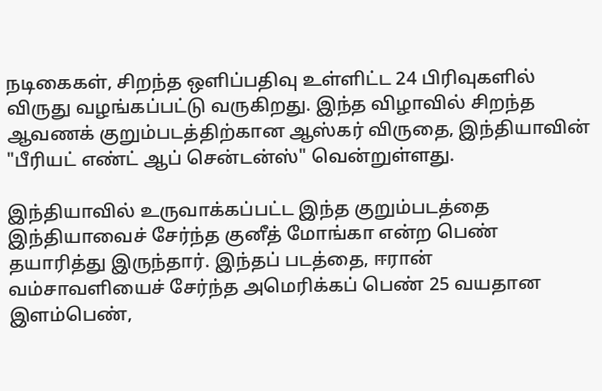நடிகைகள், சிறந்த ஒளிப்பதிவு உள்ளிட்ட 24 பிரிவுகளில் விருது வழங்கப்பட்டு வருகிறது. இந்த விழாவில் சிறந்த ஆவணக் குறும்படத்திற்கான ஆஸ்கர் விருதை, இந்தியாவின் "பீரியட் எண்ட் ஆப் சென்டன்ஸ்" வென்றுள்ளது.

இந்தியாவில் உருவாக்கப்பட்ட இந்த குறும்படத்தை இந்தியாவைச் சேர்ந்த குனீத் மோங்கா என்ற பெண் தயாரித்து இருந்தார். இந்தப் படத்தை, ஈரான் வம்சாவளியைச் சேர்ந்த அமெரிக்கப் பெண் 25 வயதான இளம்பெண்,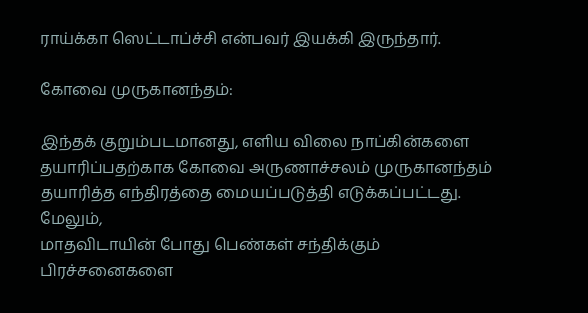ராய்க்கா ஸெட்டாப்ச்சி என்பவர் இயக்கி இருந்தார்.

கோவை முருகானந்தம்:

இந்தக் குறும்படமானது, எளிய விலை நாப்கின்களை தயாரிப்பதற்காக கோவை அருணாச்சலம் முருகானந்தம் தயாரித்த எந்திரத்தை மையப்படுத்தி எடுக்கப்பட்டது. மேலும்,
மாதவிடாயின் போது பெண்கள் சந்திக்கும் பிரச்சனைகளை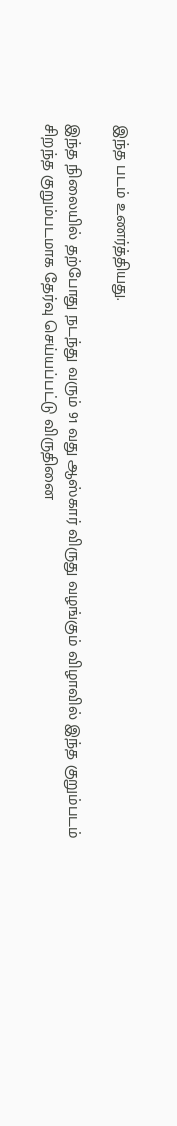இந்த படம் உணர்த்தியது.

இந்த நிலையில் தற்போது நடந்து வரும் 91 வது ஆஸ்கார் விருது வழங்கும் விழாவில் இந்த குறும்படம் சிறந்த குறும்படமாக தேர்வு செய்யப்பட்டு விருதினை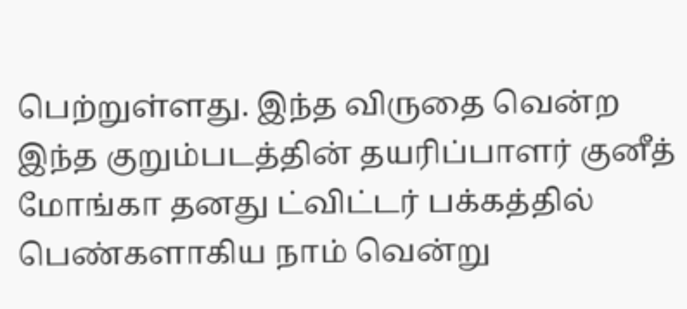பெற்றுள்ளது. இந்த விருதை வென்ற இந்த குறும்படத்தின் தயரிப்பாளர் குனீத் மோங்கா தனது ட்விட்டர் பக்கத்தில் பெண்களாகிய நாம் வென்று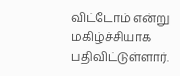விட்டோம் என்று மகிழ்ச்சியாக பதிவிட்டுள்ளார்.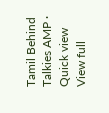Tamil Behind Talkies AMP · Quick view
View full